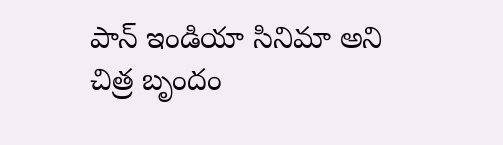పాన్ ఇండియా సినిమా అని చిత్ర బృందం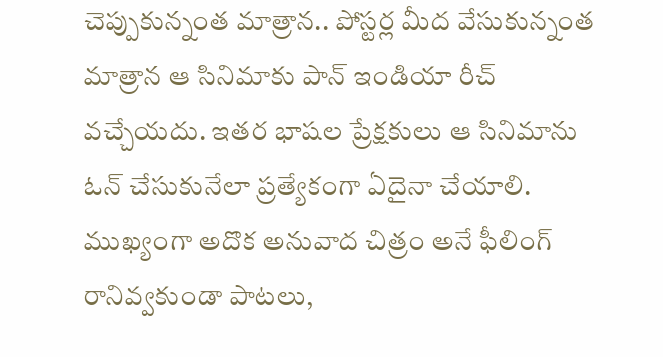చెప్పుకున్నంత మాత్రాన.. పోస్టర్ల మీద వేసుకున్నంత మాత్రాన ఆ సినిమాకు పాన్ ఇండియా రీచ్ వచ్చేయదు. ఇతర భాషల ప్రేక్షకులు ఆ సినిమాను ఓన్ చేసుకునేలా ప్రత్యేకంగా ఏదైనా చేయాలి. ముఖ్యంగా అదొక అనువాద చిత్రం అనే ఫీలింగ్ రానివ్వకుండా పాటలు,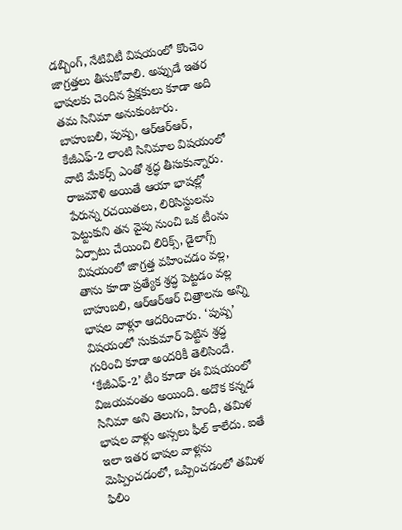డబ్బింగ్, నేటివిటీ విషయంలో కొంచెం జాగ్రత్తలు తీసుకోవాలి. అప్పుడే ఇతర భాషలకు చెందిన ప్రేక్షకులు కూడా అది తమ సినిమా అనుకుంటారు.
బాహుబలి, పుష్ప, ఆర్ఆర్ఆర్, కేజీఎఫ్-2 లాంటి సినిమాల విషయంలో వాటి మేకర్స్ ఎంతో శ్రద్ధ తీసుకున్నారు. రాజమౌళి అయితే ఆయా భాషల్లో పేరున్న రచయితలు, లిరిసిస్టులను పెట్టుకుని తన వైపు నుంచి ఒక టీంను ఏర్పాటు చేయించి లిరిక్స్, డైలాగ్స్ విషయంలో జాగ్రత్త వహించడం వల్ల, తాను కూడా ప్రత్యేక శ్రద్ధ పెట్టడం వల్ల బాహుబలి, ఆర్ఆర్ఆర్ చిత్రాలను అన్ని భాషల వాళ్లూ ఆదరించారు. ‘పుష్ప’ విషయంలో సుకుమార్ పెట్టిన శ్రద్ధ గురించి కూడా అందరికీ తెలిసిందే.
‘కేజీఎఫ్-2’ టీం కూడా ఈ విషయంలో విజయవంతం అయింది. అదొక కన్నడ సినిమా అని తెలుగు, హిందీ, తమిళ భాషల వాళ్లు అస్సలు ఫీల్ కాలేదు. ఐతే ఇలా ఇతర భాషల వాళ్లను మెప్పించడంలో, ఒప్పించడంలో తమిళ ఫిలిం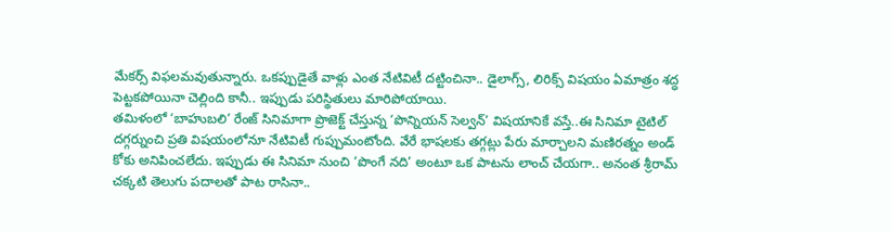మేకర్స్ విఫలమవుతున్నారు. ఒకప్పుడైతే వాళ్లు ఎంత నేటివిటీ దట్టించినా.. డైలాగ్స్, లిరిక్స్ విషయం ఏమాత్రం శద్ధ పెట్టకపోయినా చెల్లింది కానీ.. ఇప్పుడు పరిస్థితులు మారిపోయాయి.
తమిళంలో ‘బాహుబలి’ రేంజ్ సినిమాగా ప్రొజెక్ట్ చేస్తున్న ‘పొన్నియన్ సెల్వన్’ విషయానికే వస్తే..ఈ సినిమా టైటిల్ దగ్గర్నుంచి ప్రతి విషయంలోనూ నేటివిటీ గుప్పుమంటోంది. వేరే భాషలకు తగ్గట్లు పేరు మార్చాలని మణిరత్నం అండ్ కోకు అనిపించలేదు. ఇప్పుడు ఈ సినిమా నుంచి ‘పొంగే నది’ అంటూ ఒక పాటను లాంచ్ చేయగా.. అనంత శ్రీరామ్ చక్కటి తెలుగు పదాలతో పాట రాసినా..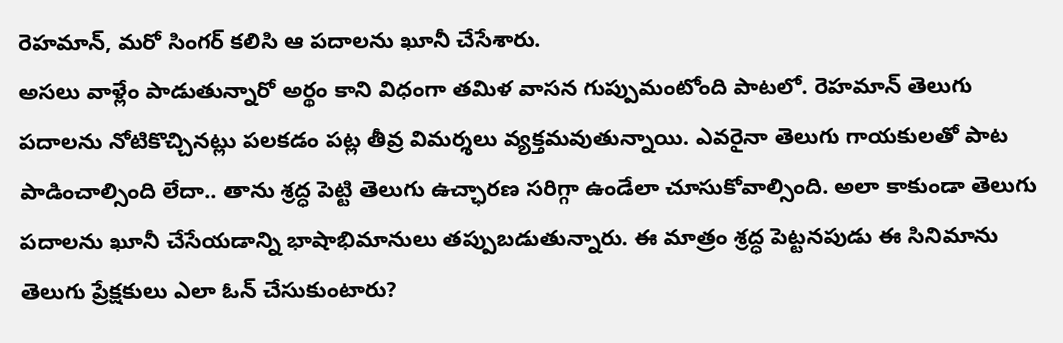రెహమాన్, మరో సింగర్ కలిసి ఆ పదాలను ఖూనీ చేసేశారు.
అసలు వాళ్లేం పాడుతున్నారో అర్థం కాని విధంగా తమిళ వాసన గుప్పుమంటోంది పాటలో. రెహమాన్ తెలుగు పదాలను నోటికొచ్చినట్లు పలకడం పట్ల తీవ్ర విమర్శలు వ్యక్తమవుతున్నాయి. ఎవరైనా తెలుగు గాయకులతో పాట పాడించాల్సింది లేదా.. తాను శ్రద్ధ పెట్టి తెలుగు ఉచ్ఛారణ సరిగ్గా ఉండేలా చూసుకోవాల్సింది. అలా కాకుండా తెలుగు పదాలను ఖూనీ చేసేయడాన్ని భాషాభిమానులు తప్పుబడుతున్నారు. ఈ మాత్రం శ్రద్ధ పెట్టనపుడు ఈ సినిమాను తెలుగు ప్రేక్షకులు ఎలా ఓన్ చేసుకుంటారు?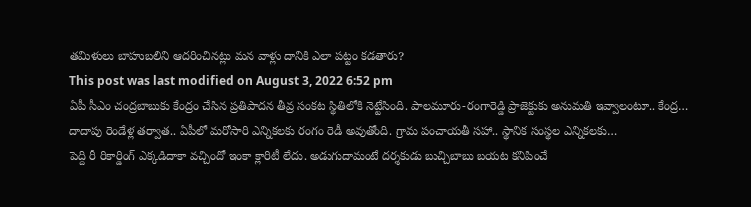తమిళులు బాహుబలిని ఆదరించినట్లు మన వాళ్లు దానికి ఎలా పట్టం కడతారు?
This post was last modified on August 3, 2022 6:52 pm
ఏపీ సీఎం చంద్రబాబుకు కేంద్రం చేసిన ప్రతిపాదన తీవ్ర సంకట స్థితిలోకి నెట్టేసింది. పాలమూరు-రంగారెడ్డి ప్రాజెక్టుకు అనుమతి ఇవ్వాలంటూ.. కేంద్ర…
దాదాపు రెండేళ్ల తర్వాత.. ఏపీలో మరోసారి ఎన్నికలకు రంగం రెడీ అవుతోంది. గ్రామ పంచాయతీ సహా.. స్థానిక సంస్థల ఎన్నికలకు…
పెద్ది రీ రికార్డింగ్ ఎక్కడిదాకా వచ్చిందో ఇంకా క్లారిటీ లేదు. అడుగుదామంటే దర్శకుడు బుచ్చిబాబు బయట కనిపించే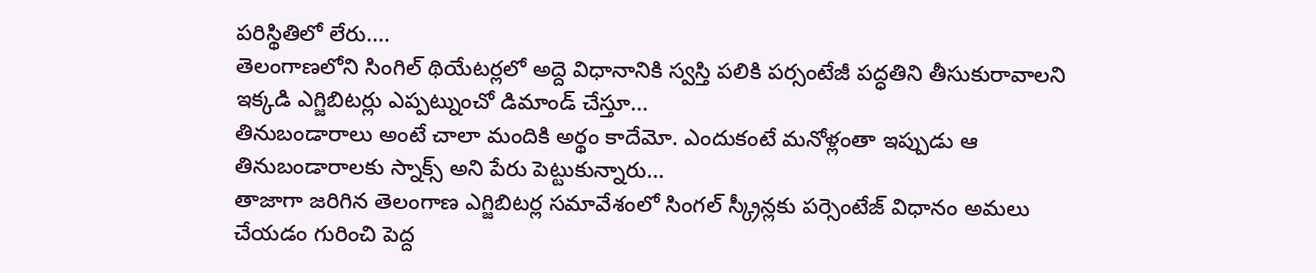పరిస్థితిలో లేరు.…
తెలంగాణలోని సింగిల్ థియేటర్లలో అద్దె విధానానికి స్వస్తి పలికి పర్సంటేజీ పద్ధతిని తీసుకురావాలని ఇక్కడి ఎగ్జిబిటర్లు ఎప్పట్నుంచో డిమాండ్ చేస్తూ…
తినుబండారాలు అంటే చాలా మందికి అర్థం కాదేమో. ఎందుకంటే మనోళ్లంతా ఇప్పుడు ఆ తినుబండారాలకు స్నాక్స్ అని పేరు పెట్టుకున్నారు…
తాజాగా జరిగిన తెలంగాణ ఎగ్జిబిటర్ల సమావేశంలో సింగల్ స్క్రీన్లకు పర్సెంటేజ్ విధానం అమలు చేయడం గురించి పెద్ద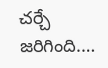చర్చే జరిగింది.…